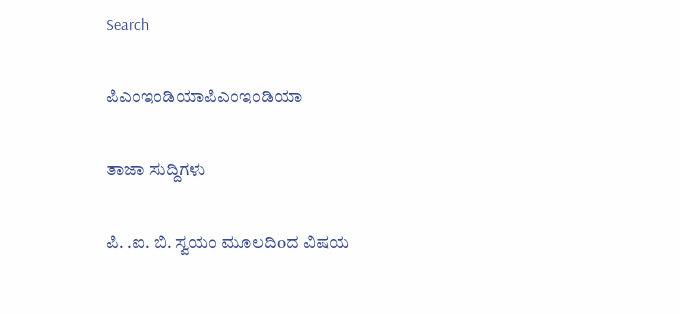Search

ಪಿಎಂಇಂಡಿಯಾಪಿಎಂಇಂಡಿಯಾ

ತಾಜಾ ಸುದ್ದಿಗಳು

ಪಿ. .ಐ. ಬಿ. ಸ್ವಯಂ ಮೂಲದಿoದ ವಿಷಯ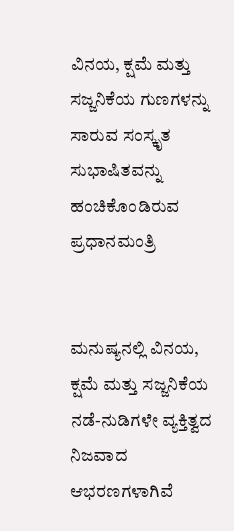ವಿನಯ, ಕ್ಷಮೆ ಮತ್ತು ಸಜ್ಜನಿಕೆಯ ಗುಣಗಳನ್ನು ಸಾರುವ ಸಂಸ್ಕೃತ ಸುಭಾಷಿತವನ್ನು ಹಂಚಿಕೊಂಡಿರುವ ಪ್ರಧಾನಮಂತ್ರಿ


ಮನುಷ್ಯನಲ್ಲಿ ವಿನಯ, ಕ್ಷಮೆ ಮತ್ತು ಸಜ್ಜನಿಕೆಯ ನಡೆ-ನುಡಿಗಳೇ ವ್ಯಕ್ತಿತ್ವದ ನಿಜವಾದ ಆಭರಣಗಳಾಗಿವೆ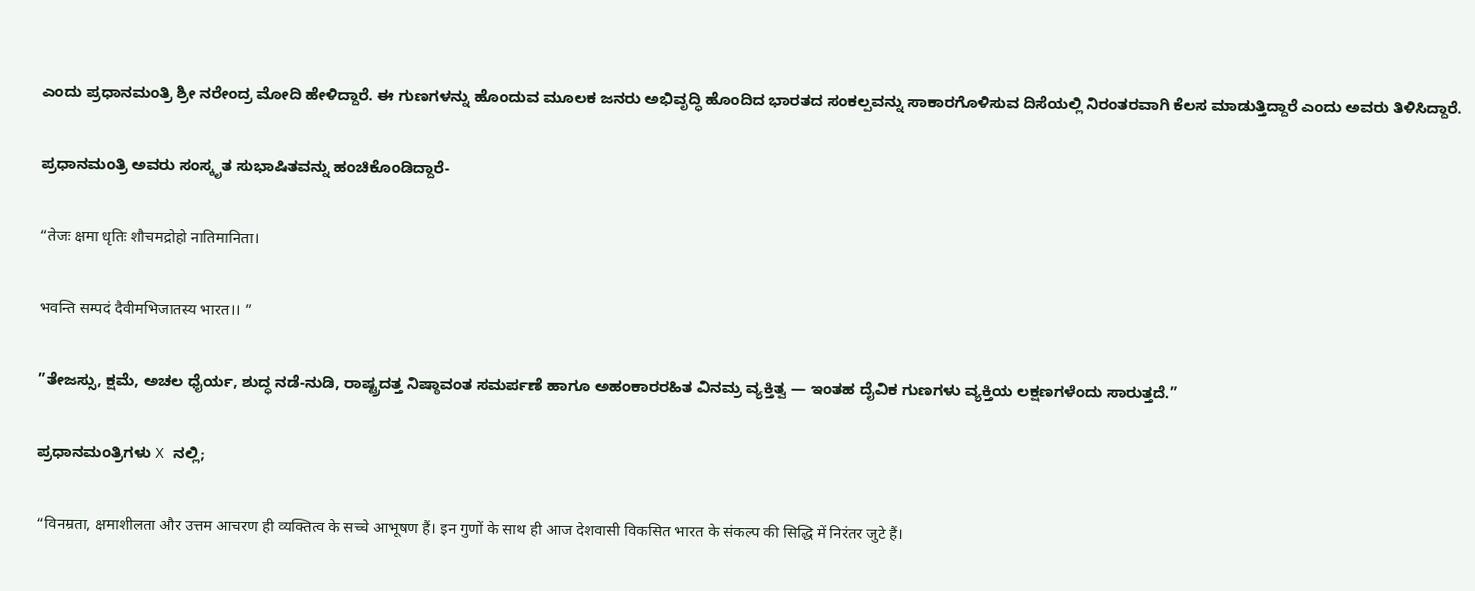ಎಂದು ಪ್ರಧಾನಮಂತ್ರಿ ಶ್ರೀ ನರೇಂದ್ರ ಮೋದಿ ಹೇಳಿದ್ದಾರೆ. ಈ ಗುಣಗಳನ್ನು ಹೊಂದುವ ಮೂಲಕ ಜನರು ಅಭಿವೃದ್ಧಿ ಹೊಂದಿದ ಭಾರತದ ಸಂಕಲ್ಪವನ್ನು ಸಾಕಾರಗೊಳಿಸುವ ದಿಸೆಯಲ್ಲಿ ನಿರಂತರವಾಗಿ ಕೆಲಸ ಮಾಡುತ್ತಿದ್ದಾರೆ ಎಂದು ಅವರು ತಿಳಿಸಿದ್ದಾರೆ.

ಪ್ರಧಾನಮಂತ್ರಿ ಅವರು ಸಂಸ್ಕೃತ ಸುಭಾಷಿತವನ್ನು ಹಂಚಿಕೊಂಡಿದ್ದಾರೆ-

“तेजः क्षमा धृतिः शौचमद्रोहो नातिमानिता।

भवन्ति सम्पदं दैवीमभिजातस्य भारत।। ”

”ತೇಜಸ್ಸು, ಕ್ಷಮೆ, ಅಚಲ ಧೈರ್ಯ, ಶುದ್ಧ ನಡೆ-ನುಡಿ, ರಾಷ್ಟ್ರದತ್ತ ನಿಷ್ಠಾವಂತ ಸಮರ್ಪಣೆ ಹಾಗೂ ಅಹಂಕಾರರಹಿತ ವಿನಮ್ರ ವ್ಯಕ್ತಿತ್ವ — ಇಂತಹ ದೈವಿಕ ಗುಣಗಳು ವ್ಯಕ್ತಿಯ ಲಕ್ಷಣಗಳೆಂದು ಸಾರುತ್ತದೆ.”

ಪ್ರಧಾನಮಂತ್ರಿಗಳು X ನಲ್ಲಿ;

“विनम्रता, क्षमाशीलता और उत्तम आचरण ही व्यक्तित्व के सच्चे आभूषण हैं। इन गुणों के साथ ही आज देशवासी विकसित भारत के संकल्प की सिद्धि में निरंतर जुटे हैं।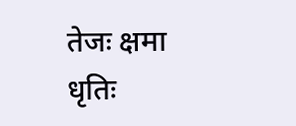तेजः क्षमा धृतिः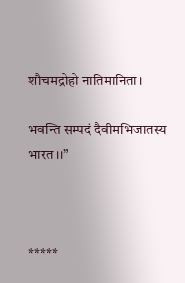शौचमद्रोहो नातिमानिता।

भवन्ति सम्पदं दैवीमभिजातस्य भारत।।”



*****